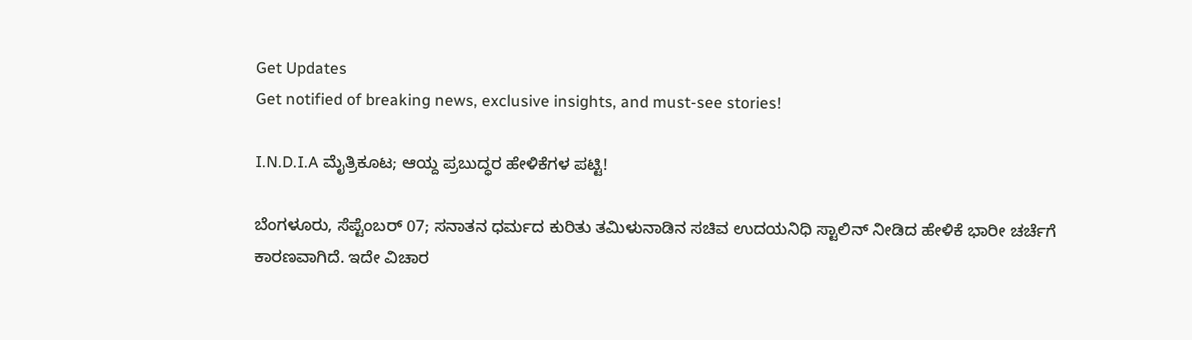Get Updates
Get notified of breaking news, exclusive insights, and must-see stories!

I.N.D.I.A ಮೈತ್ರಿಕೂಟ; ಆಯ್ದ ಪ್ರಬುದ್ಧರ ಹೇಳಿಕೆಗಳ ಪಟ್ಟಿ!

ಬೆಂಗಳೂರು, ಸೆಪ್ಟೆಂಬರ್ 07; ಸನಾತನ ಧರ್ಮದ ಕುರಿತು ತಮಿಳುನಾಡಿನ ಸಚಿವ ಉದಯನಿಧಿ ಸ್ಟಾಲಿನ್ ನೀಡಿದ ಹೇಳಿಕೆ ಭಾರೀ ಚರ್ಚೆಗೆ ಕಾರಣವಾಗಿದೆ. ಇದೇ ವಿಚಾರ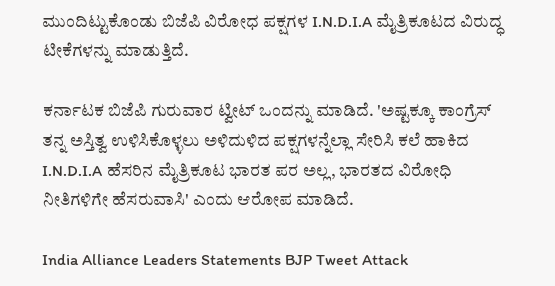ಮುಂದಿಟ್ಟುಕೊಂಡು ಬಿಜೆಪಿ ವಿರೋಧ ಪಕ್ಷಗಳ I.N.D.I.A ಮೈತ್ರಿಕೂಟದ ವಿರುದ್ಧ ಟೀಕೆಗಳನ್ನು ಮಾಡುತ್ತಿದೆ.

ಕರ್ನಾಟಕ ಬಿಜೆಪಿ ಗುರುವಾರ ಟ್ವೀಟ್‌ ಒಂದನ್ನು ಮಾಡಿದೆ. 'ಅಷ್ಟಕ್ಕೂ ಕಾಂಗ್ರೆಸ್ ತನ್ನ ಅಸ್ತಿತ್ವ ಉಳಿಸಿಕೊಳ್ಳಲು ಅಳಿದುಳಿದ ಪಕ್ಷಗಳನ್ನೆಲ್ಲಾ ಸೇರಿಸಿ ಕಲೆ ಹಾಕಿದ I.N.D.I.A ಹೆಸರಿನ ಮೈತ್ರಿಕೂಟ ಭಾರತ ಪರ ಅಲ್ಲ, ಭಾರತದ ವಿರೋಧಿ ನೀತಿಗಳಿಗೇ ಹೆಸರುವಾಸಿ' ಎಂದು ಆರೋಪ ಮಾಡಿದೆ.

India Alliance Leaders Statements BJP Tweet Attack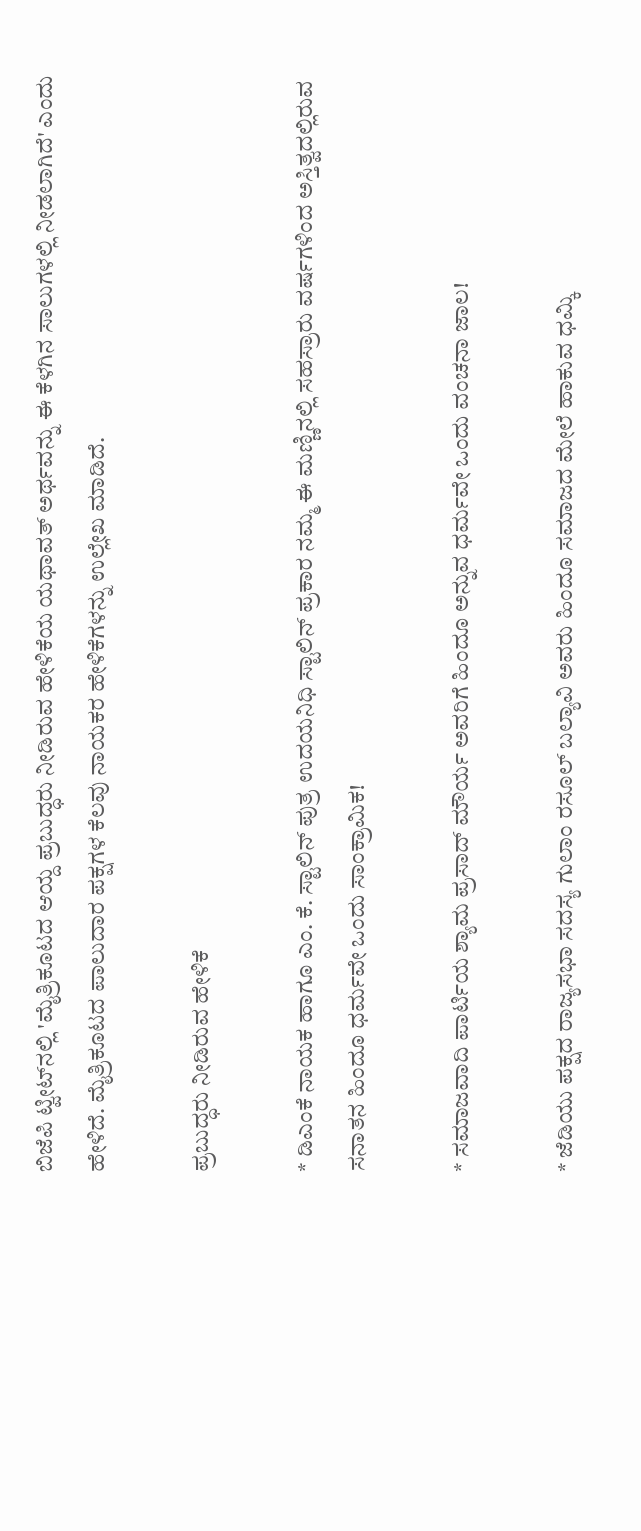ಬಿಜೆಪಿ ಟ್ವೀಟ್‌ನಲ್ಲಿ 'ಮೈತ್ರಿಕೂಟದ ಆಯ್ದ ಪ್ರಬುದ್ಧರು ನೀಡಿರುವ ಹೇಳಿಕೆಯ ಯಥಾವತ್‌ ಅರ್ಥವನ್ನು ಈ ಕೆಳಗಿನ ಸಾಲುಗಳಲ್ಲಿ ನೀಡಲಾಗಿದೆ' ಎಂದು ಹೇಳಿದೆ. ಮೈತ್ರಿಕೂಟದ ಪಾಲುದಾರ ಪಕ್ಷಗಳ ಕೆಲವು ನಾಯಕರ ಹೇಳಿಕೆಗಳನ್ನು ಉಲ್ಲೇಖ ಮಾಡಿದೆ.

ಪ್ರಬುದ್ಧರು ನೀಡಿರುವ ಹೇಳಿಕೆ

* ಡಿಎಂಕೆ ನಾಯಕ ಹಾಗೂ ಎಂ. ಕೆ. ಸ್ಟಾಲಿನ್‌ ಪುತ್ರ ಉದಯನಿಧಿ ಸ್ಟಾಲಿನ್‌ ಪ್ರಕಾರ ನಮ್ಮ ಈ ಮಣ್ಣಿನಲ್ಲಿ ಸಹಸ್ರಾರು ವರ್ಷಗಳಿಂದ ಅಸ್ತಿತ್ವದಲ್ಲಿರುವ ಸನಾತನ ಹಿಂದೂ ಧರ್ಮವೇ ಒಂದು ಸಾಂಕ್ರಾಮಿಕ!

* ಸಮಾಜವಾದಿ ಪಾರ್ಟಿಯ ಶ್ಯಾಮ ಪ್ರಸಾದ್‌ ಮೌರ್ಯ ಅವರಿಗೆ ಹಿಂದೂ ಅನ್ನುವ ಧರ್ಮವೇ ಒಂದು ವಂಚನಾ ಜಾಲ!

* ಜೆಡಿಯು ಪಕ್ಷದ ರಾಜ್ಯಸಭಾ ಸದಸ್ಯ ಗುಲಾಂ ರಸೂಲ್‌ ಬಲ್ಯಾವಿ ಅವರು ಹಿಂದೂ ಸಮಾಜದ ಮೇಲೆ ಹಾಕುವ ಧಮ್ಕಿ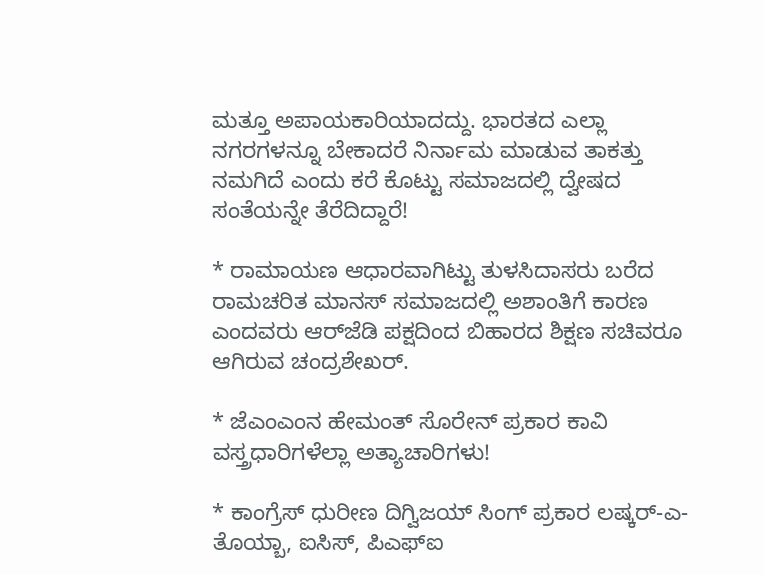ಮತ್ತೂ ಅಪಾಯಕಾರಿಯಾದದ್ದು. ಭಾರತದ ಎಲ್ಲಾ ನಗರಗಳನ್ನೂ ಬೇಕಾದರೆ ನಿರ್ನಾಮ ಮಾಡುವ ತಾಕತ್ತು ನಮಗಿದೆ ಎಂದು ಕರೆ ಕೊಟ್ಟು ಸಮಾಜದಲ್ಲಿ ದ್ವೇಷದ ಸಂತೆಯನ್ನೇ ತೆರೆದಿದ್ದಾರೆ!

* ರಾಮಾಯಣ ಆಧಾರವಾಗಿಟ್ಟು ತುಳಸಿದಾಸರು ಬರೆದ ರಾಮಚರಿತ ಮಾನಸ್‌ ಸಮಾಜದಲ್ಲಿ ಅಶಾಂತಿಗೆ ಕಾರಣ ಎಂದವರು ಆರ್‌ಜೆಡಿ ಪಕ್ಷದಿಂದ ಬಿಹಾರದ ಶಿಕ್ಷಣ ಸಚಿವರೂ ಆಗಿರುವ ಚಂದ್ರಶೇಖರ್.

* ಜೆಎಂಎಂನ ಹೇಮಂತ್‌ ಸೊರೇನ್‌ ಪ್ರಕಾರ ಕಾವಿ ವಸ್ತ್ರಧಾರಿಗಳೆಲ್ಲಾ ಅತ್ಯಾಚಾರಿಗಳು!

* ಕಾಂಗ್ರೆಸ್‌ ಧುರೀಣ ದಿಗ್ವಿಜಯ್‌ ಸಿಂಗ್‌ ಪ್ರಕಾರ ಲಷ್ಕರ್‌-ಎ-ತೊಯ್ಬಾ, ಐಸಿಸ್‌, ಪಿಎಫ್‌ಐ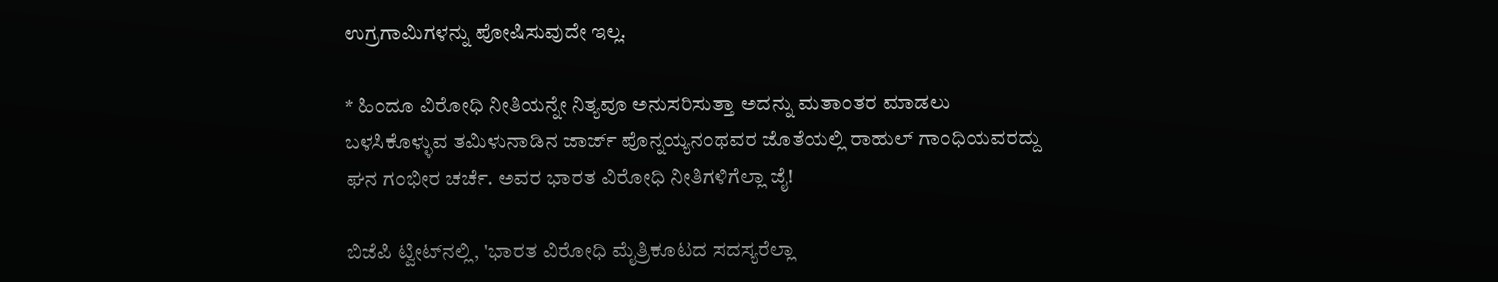ಉಗ್ರಗಾಮಿಗಳನ್ನು ಪೋಷಿಸುವುದೇ ಇಲ್ಲ.

* ಹಿಂದೂ ವಿರೋಧಿ ನೀತಿಯನ್ನೇ ನಿತ್ಯವೂ ಅನುಸರಿಸುತ್ತಾ ಅದನ್ನು ಮತಾಂತರ ಮಾಡಲು ಬಳಸಿಕೊಳ್ಳುವ ತಮಿಳುನಾಡಿನ ಜಾರ್ಜ್‌ ಪೊನ್ನಯ್ಯನಂಥವರ ಜೊತೆಯಲ್ಲಿ ರಾಹುಲ್‌ ಗಾಂಧಿಯವರದ್ದು ಘನ ಗಂಭೀರ ಚರ್ಚೆ. ಅವರ ಭಾರತ ವಿರೋಧಿ ನೀತಿಗಳಿಗೆಲ್ಲಾ ಜೈ!

ಬಿಜೆಪಿ ಟ್ವೀಟ್‌ನಲ್ಲಿ, 'ಭಾರತ ವಿರೋಧಿ ಮೈತ್ರಿಕೂಟದ ಸದಸ್ಯರೆಲ್ಲಾ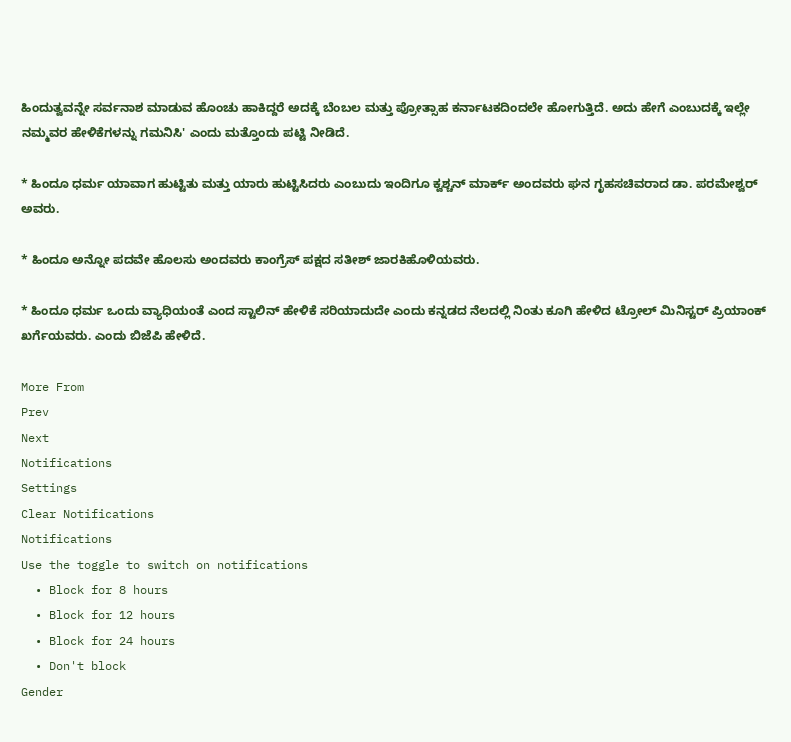ಹಿಂದುತ್ವವನ್ನೇ ಸರ್ವನಾಶ ಮಾಡುವ ಹೊಂಚು ಹಾಕಿದ್ದರೆ ಅದಕ್ಕೆ ಬೆಂಬಲ ಮತ್ತು ಪ್ರೋತ್ಸಾಹ ಕರ್ನಾಟಕದಿಂದಲೇ ಹೋಗುತ್ತಿದೆ. ಅದು ಹೇಗೆ ಎಂಬುದಕ್ಕೆ ಇಲ್ಲೇ ನಮ್ಮವರ ಹೇಳಿಕೆಗಳನ್ನು ಗಮನಿಸಿ' ಎಂದು ಮತ್ತೊಂದು ಪಟ್ಟಿ ನೀಡಿದೆ.

* ಹಿಂದೂ ಧರ್ಮ ಯಾವಾಗ ಹುಟ್ಟಿತು ಮತ್ತು ಯಾರು ಹುಟ್ಟಿಸಿದರು ಎಂಬುದು ಇಂದಿಗೂ ಕ್ವಶ್ಚನ್‌ ಮಾರ್ಕ್ ಅಂದವರು ಘನ ಗೃಹಸಚಿವರಾದ ಡಾ. ಪರಮೇಶ್ವರ್ ಅವರು.

* ಹಿಂದೂ ಅನ್ನೋ ಪದವೇ ಹೊಲಸು ಅಂದವರು ಕಾಂಗ್ರೆಸ್ ಪಕ್ಷದ ಸತೀಶ್‌ ಜಾರಕಿಹೊಳಿಯವರು.

* ಹಿಂದೂ ಧರ್ಮ ಒಂದು ವ್ಯಾಧಿಯಂತೆ ಎಂದ ಸ್ಟಾಲಿನ್‌ ಹೇಳಿಕೆ ಸರಿಯಾದುದೇ ಎಂದು ಕನ್ನಡದ ನೆಲದಲ್ಲಿ ನಿಂತು ಕೂಗಿ ಹೇಳಿದ ಟ್ರೋಲ್‌ ಮಿನಿಸ್ಟರ್‌ ಪ್ರಿಯಾಂಕ್ ಖರ್ಗೆಯವರು. ಎಂದು ಬಿಜೆಪಿ ಹೇಳಿದೆ.

More From
Prev
Next
Notifications
Settings
Clear Notifications
Notifications
Use the toggle to switch on notifications
  • Block for 8 hours
  • Block for 12 hours
  • Block for 24 hours
  • Don't block
Gender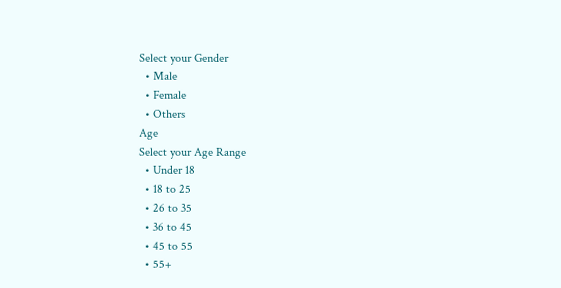Select your Gender
  • Male
  • Female
  • Others
Age
Select your Age Range
  • Under 18
  • 18 to 25
  • 26 to 35
  • 36 to 45
  • 45 to 55
  • 55+